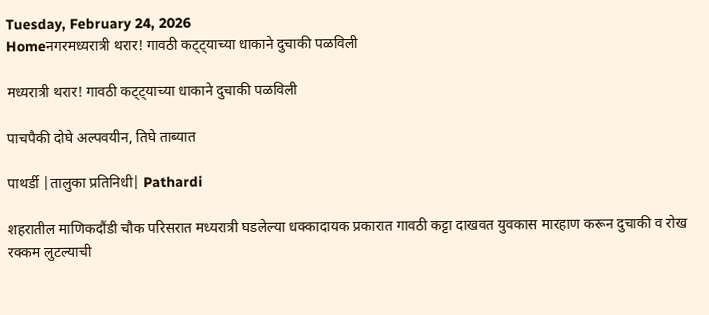Tuesday, February 24, 2026
Homeनगरमध्यरात्री थरार! गावठी कट्ट्याच्या धाकाने दुचाकी पळविली

मध्यरात्री थरार! गावठी कट्ट्याच्या धाकाने दुचाकी पळविली

पाचपैकी दोघे अल्पवयीन, तिघे ताब्यात

पाथर्डी |तालुका प्रतिनिधी| Pathardi

शहरातील माणिकदौंडी चौक परिसरात मध्यरात्री घडलेल्या धक्कादायक प्रकारात गावठी कट्टा दाखवत युवकास मारहाण करून दुचाकी व रोख रक्कम लुटल्याची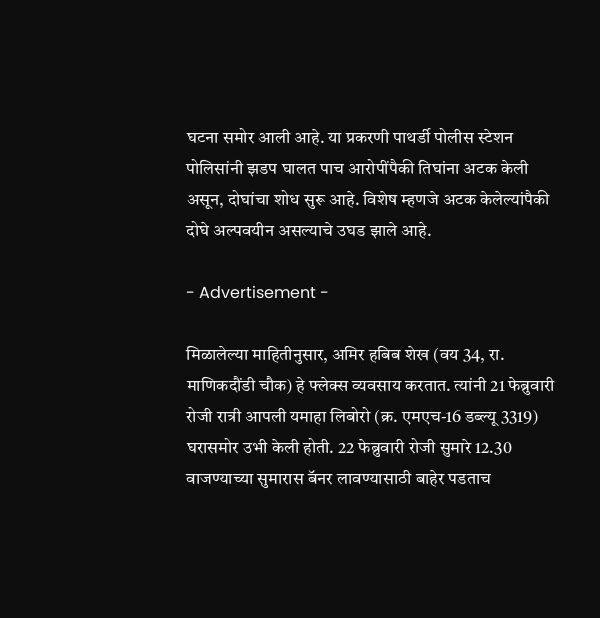घटना समोर आली आहे. या प्रकरणी पाथर्डी पोलीस स्टेशन पोलिसांनी झडप घालत पाच आरोपींपैकी तिघांना अटक केली असून, दोघांचा शोध सुरू आहे. विशेष म्हणजे अटक केलेल्यांपैकी दोघे अल्पवयीन असल्याचे उघड झाले आहे.

- Advertisement -

मिळालेल्या माहितीनुसार, अमिर हबिब शेख (वय 34, रा. माणिकदौंडी चौक) हे फ्लेक्स व्यवसाय करतात. त्यांनी 21 फेब्रुवारी रोजी रात्री आपली यमाहा लिबोरो (क्र. एमएच-16 डब्ल्यू 3319) घरासमोर उभी केली होती. 22 फेब्रुवारी रोजी सुमारे 12.30 वाजण्याच्या सुमारास बॅनर लावण्यासाठी बाहेर पडताच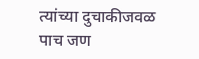त्यांच्या दुचाकीजवळ पाच जण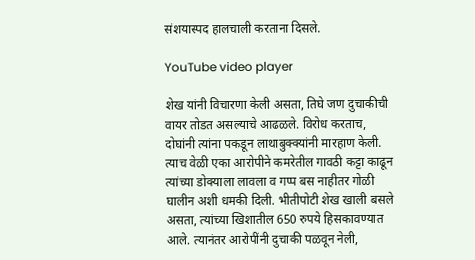संशयास्पद हालचाली करताना दिसले.

YouTube video player

शेख यांनी विचारणा केली असता, तिघे जण दुचाकीची वायर तोडत असल्याचे आढळले. विरोध करताच, दोघांनी त्यांना पकडून लाथाबुक्क्यांनी मारहाण केली. त्याच वेळी एका आरोपीने कमरेतील गावठी कट्टा काढून त्यांच्या डोक्याला लावला व गप्प बस नाहीतर गोळी घालीन अशी धमकी दिली. भीतीपोटी शेख खाली बसले असता, त्यांच्या खिशातील 650 रुपये हिसकावण्यात आले. त्यानंतर आरोपींनी दुचाकी पळवून नेली,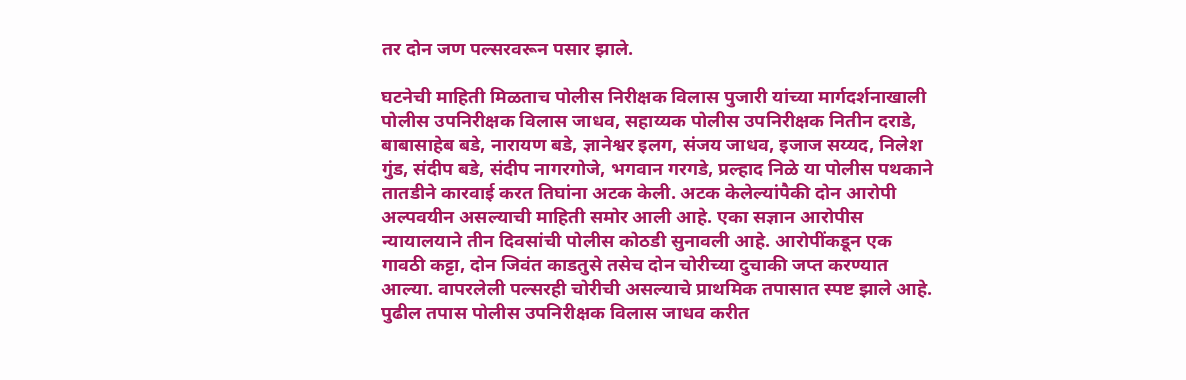तर दोन जण पल्सरवरून पसार झाले.

घटनेची माहिती मिळताच पोलीस निरीक्षक विलास पुजारी यांच्या मार्गदर्शनाखाली पोलीस उपनिरीक्षक विलास जाधव, सहाय्यक पोलीस उपनिरीक्षक नितीन दराडे, बाबासाहेब बडे, नारायण बडे, ज्ञानेश्वर इलग, संजय जाधव, इजाज सय्यद, निलेश गुंड, संदीप बडे, संदीप नागरगोजे, भगवान गरगडे, प्रल्हाद निळे या पोलीस पथकाने तातडीने कारवाई करत तिघांना अटक केली. अटक केलेल्यांपैकी दोन आरोपी अल्पवयीन असल्याची माहिती समोर आली आहे. एका सज्ञान आरोपीस न्यायालयाने तीन दिवसांची पोलीस कोठडी सुनावली आहे. आरोपींकडून एक गावठी कट्टा, दोन जिवंत काडतुसे तसेच दोन चोरीच्या दुचाकी जप्त करण्यात आल्या. वापरलेली पल्सरही चोरीची असल्याचे प्राथमिक तपासात स्पष्ट झाले आहे. पुढील तपास पोलीस उपनिरीक्षक विलास जाधव करीत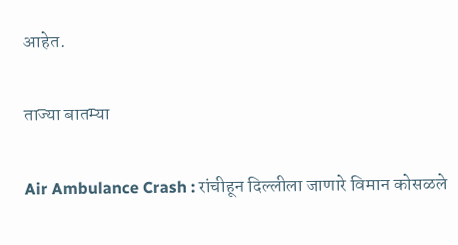आहेत.

ताज्या बातम्या

Air Ambulance Crash : रांचीहून दिल्लीला जाणारे विमान कोसळले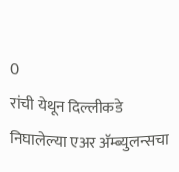0
रांची येथून दिल्लीकडे निघालेल्या एअर अ‍ॅम्ब्युलन्सचा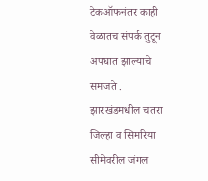टेकऑफनंतर काही वेळातच संपर्क तुटून अपघात झाल्याचे समजते . झारखंडमधील चतरा जिल्हा व सिमरिया सीमेवरील जंगल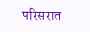परिसरात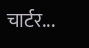चार्टर...